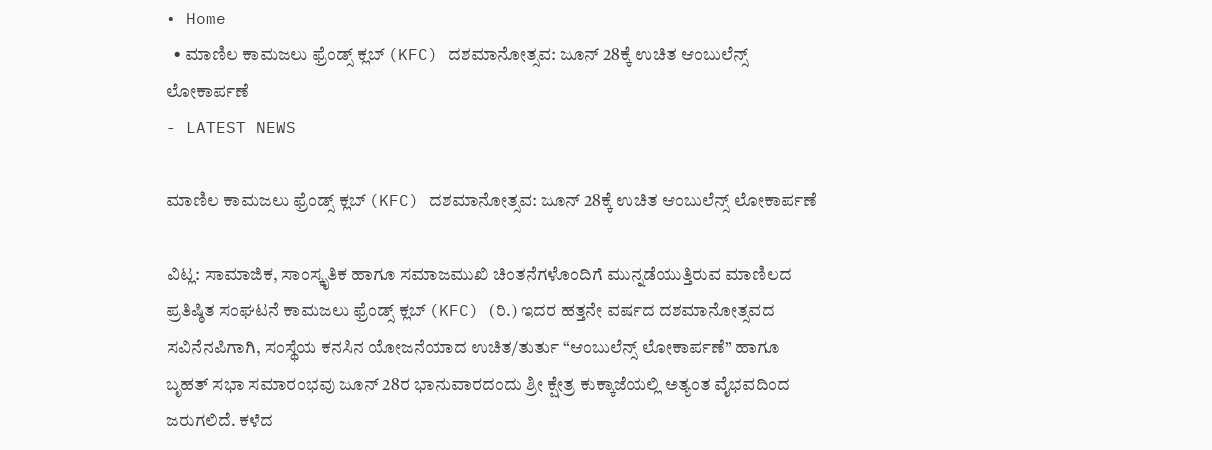• Home
  • ಮಾಣಿಲ ಕಾಮಜಲು ಫ್ರೆಂಡ್ಸ್ ಕ್ಲಬ್ (KFC) ದಶಮಾನೋತ್ಸವ: ಜೂನ್ 28ಕ್ಕೆ ಉಚಿತ ಆಂಬುಲೆನ್ಸ್ ಲೋಕಾರ್ಪಣೆ
- LATEST NEWS

ಮಾಣಿಲ ಕಾಮಜಲು ಫ್ರೆಂಡ್ಸ್ ಕ್ಲಬ್ (KFC) ದಶಮಾನೋತ್ಸವ: ಜೂನ್ 28ಕ್ಕೆ ಉಚಿತ ಆಂಬುಲೆನ್ಸ್ ಲೋಕಾರ್ಪಣೆ

ವಿಟ್ಲ: ಸಾಮಾಜಿಕ, ಸಾಂಸ್ಕೃತಿಕ ಹಾಗೂ ಸಮಾಜಮುಖಿ ಚಿಂತನೆಗಳೊಂದಿಗೆ ಮುನ್ನಡೆಯುತ್ತಿರುವ ಮಾಣಿಲದ ಪ್ರತಿಷ್ಠಿತ ಸಂಘಟನೆ ಕಾಮಜಲು ಫ್ರೆಂಡ್ಸ್ ಕ್ಲಬ್ (KFC) (ರಿ.) ಇದರ ಹತ್ತನೇ ವರ್ಷದ ದಶಮಾನೋತ್ಸವದ ಸವಿನೆನಪಿಗಾಗಿ, ಸಂಸ್ಥೆಯ ಕನಸಿನ ಯೋಜನೆಯಾದ ಉಚಿತ/ತುರ್ತು “ಆಂಬುಲೆನ್ಸ್ ಲೋಕಾರ್ಪಣೆ” ಹಾಗೂ ಬೃಹತ್ ಸಭಾ ಸಮಾರಂಭವು ಜೂನ್ 28ರ ಭಾನುವಾರದಂದು ಶ್ರೀ ಕ್ಷೇತ್ರ ಕುಕ್ಕಾಜೆಯಲ್ಲಿ ಅತ್ಯಂತ ವೈಭವದಿಂದ ಜರುಗಲಿದೆ. ಕಳೆದ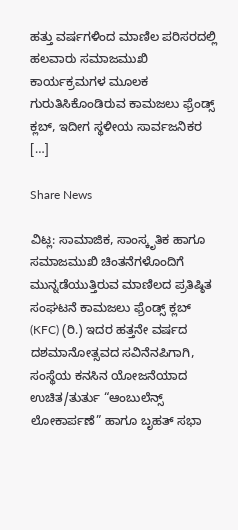ಹತ್ತು ವರ್ಷಗಳಿಂದ ಮಾಣಿಲ ಪರಿಸರದಲ್ಲಿ ಹಲವಾರು ಸಮಾಜಮುಖಿ ಕಾರ್ಯಕ್ರಮಗಳ ಮೂಲಕ ಗುರುತಿಸಿಕೊಂಡಿರುವ ಕಾಮಜಲು ಫ್ರೆಂಡ್ಸ್ ಕ್ಲಬ್, ಇದೀಗ ಸ್ಥಳೀಯ ಸಾರ್ವಜನಿಕರ […]

Share News

ವಿಟ್ಲ: ಸಾಮಾಜಿಕ, ಸಾಂಸ್ಕೃತಿಕ ಹಾಗೂ ಸಮಾಜಮುಖಿ ಚಿಂತನೆಗಳೊಂದಿಗೆ ಮುನ್ನಡೆಯುತ್ತಿರುವ ಮಾಣಿಲದ ಪ್ರತಿಷ್ಠಿತ ಸಂಘಟನೆ ಕಾಮಜಲು ಫ್ರೆಂಡ್ಸ್ ಕ್ಲಬ್ (KFC) (ರಿ.) ಇದರ ಹತ್ತನೇ ವರ್ಷದ ದಶಮಾನೋತ್ಸವದ ಸವಿನೆನಪಿಗಾಗಿ, ಸಂಸ್ಥೆಯ ಕನಸಿನ ಯೋಜನೆಯಾದ ಉಚಿತ/ತುರ್ತು “ಆಂಬುಲೆನ್ಸ್ ಲೋಕಾರ್ಪಣೆ” ಹಾಗೂ ಬೃಹತ್ ಸಭಾ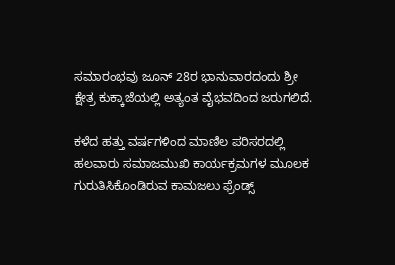ಸಮಾರಂಭವು ಜೂನ್ 28ರ ಭಾನುವಾರದಂದು ಶ್ರೀ ಕ್ಷೇತ್ರ ಕುಕ್ಕಾಜೆಯಲ್ಲಿ ಅತ್ಯಂತ ವೈಭವದಿಂದ ಜರುಗಲಿದೆ.

ಕಳೆದ ಹತ್ತು ವರ್ಷಗಳಿಂದ ಮಾಣಿಲ ಪರಿಸರದಲ್ಲಿ ಹಲವಾರು ಸಮಾಜಮುಖಿ ಕಾರ್ಯಕ್ರಮಗಳ ಮೂಲಕ ಗುರುತಿಸಿಕೊಂಡಿರುವ ಕಾಮಜಲು ಫ್ರೆಂಡ್ಸ್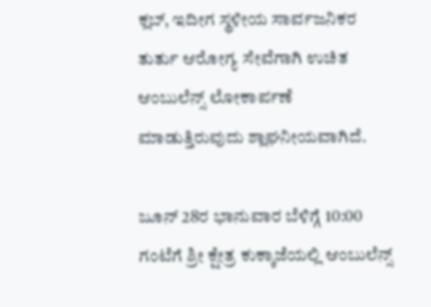ಕ್ಲಬ್, ಇದೀಗ ಸ್ಥಳೀಯ ಸಾರ್ವಜನಿಕರ ತುರ್ತು ಆರೋಗ್ಯ ಸೇವೆಗಾಗಿ ಉಚಿತ ಆಂಬುಲೆನ್ಸ್ ಲೋಕಾರ್ಪಣೆ ಮಾಡುತ್ತಿರುವುದು ಶ್ಲಾಘನೀಯವಾಗಿದೆ.

ಜೂನ್ 28ರ ಭಾನುವಾರ ಬೆಳಿಗ್ಗೆ 10:00 ಗಂಟೆಗೆ ಶ್ರೀ ಕ್ಷೇತ್ರ ಕುಕ್ಕಾಜೆಯಲ್ಲಿ ಆಂಬುಲೆನ್ಸ್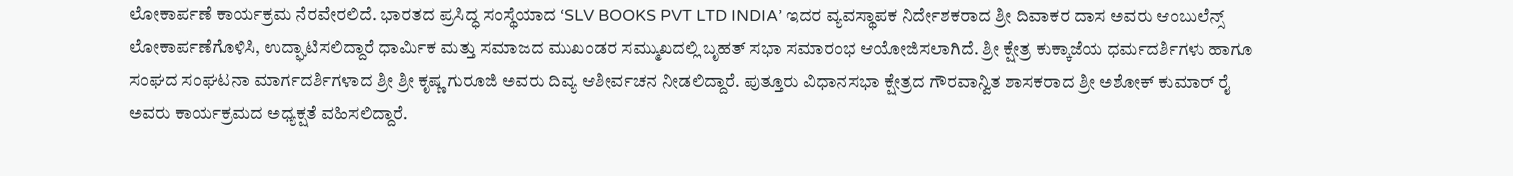ಲೋಕಾರ್ಪಣೆ ಕಾರ್ಯಕ್ರಮ ನೆರವೇರಲಿದೆ. ಭಾರತದ ಪ್ರಸಿದ್ಧ ಸಂಸ್ಥೆಯಾದ ‘SLV BOOKS PVT LTD INDIA’ ಇದರ ವ್ಯವಸ್ಥಾಪಕ ನಿರ್ದೇಶಕರಾದ ಶ್ರೀ ದಿವಾಕರ ದಾಸ ಅವರು ಆಂಬುಲೆನ್ಸ್ ಲೋಕಾರ್ಪಣೆಗೊಳಿಸಿ, ಉದ್ಘಾಟಿಸಲಿದ್ದಾರೆ ಧಾರ್ಮಿಕ ಮತ್ತು ಸಮಾಜದ ಮುಖಂಡರ ಸಮ್ಮುಖದಲ್ಲಿ ಬೃಹತ್ ಸಭಾ ಸಮಾರಂಭ ಆಯೋಜಿಸಲಾಗಿದೆ. ಶ್ರೀ ಕ್ಷೇತ್ರ ಕುಕ್ಕಾಜೆಯ ಧರ್ಮದರ್ಶಿಗಳು ಹಾಗೂ ಸಂಘದ ಸಂಘಟನಾ ಮಾರ್ಗದರ್ಶಿಗಳಾದ ಶ್ರೀ ಶ್ರೀ ಕೃಷ್ಣ ಗುರೂಜಿ ಅವರು ದಿವ್ಯ ಆಶೀರ್ವಚನ ನೀಡಲಿದ್ದಾರೆ. ಪುತ್ತೂರು ವಿಧಾನಸಭಾ ಕ್ಷೇತ್ರದ ಗೌರವಾನ್ವಿತ ಶಾಸಕರಾದ ಶ್ರೀ ಅಶೋಕ್ ಕುಮಾರ್ ರೈ ಅವರು ಕಾರ್ಯಕ್ರಮದ ಅಧ್ಯಕ್ಷತೆ ವಹಿಸಲಿದ್ದಾರೆ.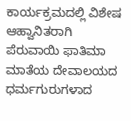ಕಾರ್ಯಕ್ರಮದಲ್ಲಿ ವಿಶೇಷ ಆಹ್ವಾನಿತರಾಗಿ ಪೆರುವಾಯಿ ಫಾತಿಮಾ ಮಾತೆಯ ದೇವಾಲಯದ ಧರ್ಮಗುರುಗಳಾದ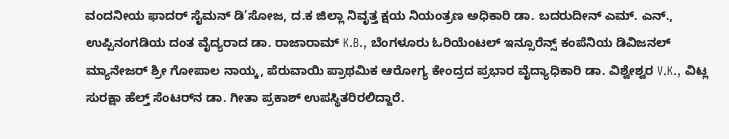ವಂದನೀಯ ಫಾದರ್ ಸೈಮನ್ ಡಿ’ಸೋಜ, ದ.ಕ ಜಿಲ್ಲಾ ನಿವೃತ್ತ ಕ್ಷಯ ನಿಯಂತ್ರಣ ಅಧಿಕಾರಿ ಡಾ. ಬದರುದೀನ್ ಎಮ್. ಎನ್., ಉಪ್ಪಿನಂಗಡಿಯ ದಂತ ವೈದ್ಯರಾದ ಡಾ. ರಾಜಾರಾಮ್ K.B., ಬೆಂಗಳೂರು ಓರಿಯೆಂಟಲ್ ಇನ್ಸೂರೆನ್ಸ್ ಕಂಪೆನಿಯ ಡಿವಿಜನಲ್ ಮ್ಯಾನೇಜರ್ ಶ್ರೀ ಗೋಪಾಲ ನಾಯ್ಕ, ಪೆರುವಾಯಿ ಪ್ರಾಥಮಿಕ ಆರೋಗ್ಯ ಕೇಂದ್ರದ ಪ್ರಭಾರ ವೈದ್ಯಾಧಿಕಾರಿ ಡಾ. ವಿಶ್ವೇಶ್ವರ V.K., ವಿಟ್ಲ ಸುರಕ್ಷಾ ಹೆಲ್ತ್ ಸೆಂಟರ್‌ನ ಡಾ. ಗೀತಾ ಪ್ರಕಾಶ್ ಉಪಸ್ಥಿತರಿರಲಿದ್ದಾರೆ.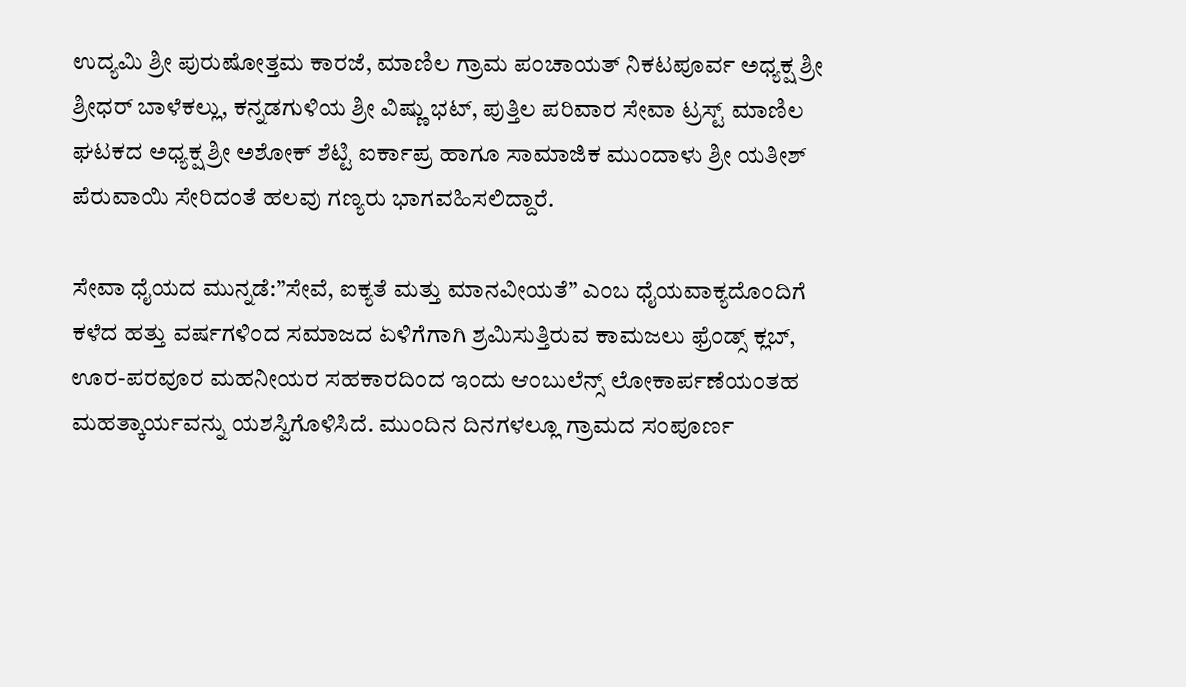ಉದ್ಯಮಿ ಶ್ರೀ ಪುರುಷೋತ್ತಮ ಕಾರಜೆ, ಮಾಣಿಲ ಗ್ರಾಮ ಪಂಚಾಯತ್ ನಿಕಟಪೂರ್ವ ಅಧ್ಯಕ್ಷ ಶ್ರೀ ಶ್ರೀಧರ್ ಬಾಳೆಕಲ್ಲು, ಕನ್ನಡಗುಳಿಯ ಶ್ರೀ ವಿಷ್ಣು ಭಟ್, ಪುತ್ತಿಲ ಪರಿವಾರ ಸೇವಾ ಟ್ರಸ್ಟ್ ಮಾಣಿಲ ಘಟಕದ ಅಧ್ಯಕ್ಷ ಶ್ರೀ ಅಶೋಕ್ ಶೆಟ್ಟಿ ಐರ್ಕಾಪ್ರ ಹಾಗೂ ಸಾಮಾಜಿಕ ಮುಂದಾಳು ಶ್ರೀ ಯತೀಶ್ ಪೆರುವಾಯಿ ಸೇರಿದಂತೆ ಹಲವು ಗಣ್ಯರು ಭಾಗವಹಿಸಲಿದ್ದಾರೆ.

ಸೇವಾ ಧೈಯದ ಮುನ್ನಡೆ:”ಸೇವೆ, ಐಕ್ಯತೆ ಮತ್ತು ಮಾನವೀಯತೆ” ಎಂಬ ಧೈಯವಾಕ್ಯದೊಂದಿಗೆ ಕಳೆದ ಹತ್ತು ವರ್ಷಗಳಿಂದ ಸಮಾಜದ ಏಳಿಗೆಗಾಗಿ ಶ್ರಮಿಸುತ್ತಿರುವ ಕಾಮಜಲು ಫ್ರೆಂಡ್ಸ್ ಕ್ಲಬ್, ಊರ-ಪರವೂರ ಮಹನೀಯರ ಸಹಕಾರದಿಂದ ಇಂದು ಆಂಬುಲೆನ್ಸ್ ಲೋಕಾರ್ಪಣೆಯಂತಹ ಮಹತ್ಕಾರ್ಯವನ್ನು ಯಶಸ್ವಿಗೊಳಿಸಿದೆ. ಮುಂದಿನ ದಿನಗಳಲ್ಲೂ ಗ್ರಾಮದ ಸಂಪೂರ್ಣ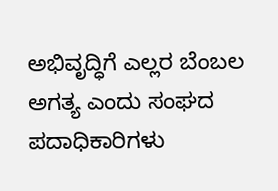ಅಭಿವೃದ್ಧಿಗೆ ಎಲ್ಲರ ಬೆಂಬಲ ಅಗತ್ಯ ಎಂದು ಸಂಘದ ಪದಾಧಿಕಾರಿಗಳು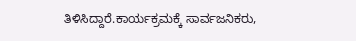ತಿಳಿಸಿದ್ದಾರೆ.ಕಾರ್ಯಕ್ರಮಕ್ಕೆ ಸಾರ್ವಜನಿಕರು,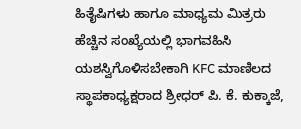ಹಿತೈಷಿಗಳು ಹಾಗೂ ಮಾಧ್ಯಮ ಮಿತ್ರರು ಹೆಚ್ಚಿನ ಸಂಖ್ಯೆಯಲ್ಲಿ ಭಾಗವಹಿಸಿ ಯಶಸ್ವಿಗೊಳಿಸಬೇಕಾಗಿ KFC ಮಾಣಿಲದ ಸ್ಥಾಪಕಾಧ್ಯಕ್ಷರಾದ ಶ್ರೀಧರ್ ಪಿ. ಕೆ. ಕುಕ್ಕಾಜೆ,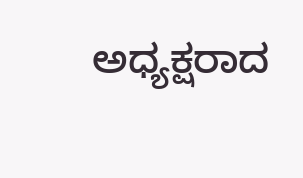ಅಧ್ಯಕ್ಷರಾದ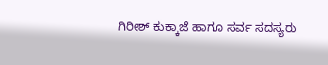ಗಿರೀಶ್ ಕುಕ್ಕಾಜೆ ಹಾಗೂ ಸರ್ವ ಸದಸ್ಯರು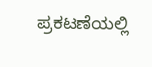ಪ್ರಕಟಣೆಯಲ್ಲಿ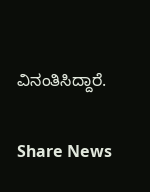ವಿನಂತಿಸಿದ್ದಾರೆ.

Share News